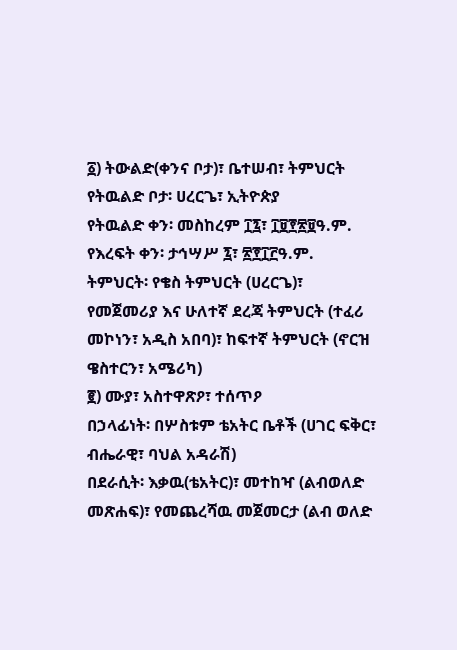፩) ትውልድ(ቀንና ቦታ)፣ ቤተሠብ፣ ትምህርት
የትዉልድ ቦታ፡ ሀረርጌ፣ ኢትዮጵያ
የትዉልድ ቀን፡ መስከረም ፲፯፣ ፲፱፻፳፱ዓ.ም.
የእረፍት ቀን፡ ታኅሣሥ ፯፣ ፳፻፲፫ዓ.ም.
ትምህርት፡ የቄስ ትምህርት (ሀረርጌ)፣ የመጀመሪያ እና ሁለተኛ ደረጃ ትምህርት (ተፈሪ መኮነን፣ አዲስ አበባ)፣ ከፍተኛ ትምህርት (ኖርዝ ዌስተርን፣ አሜሪካ)
፪) ሙያ፣ አስተዋጽዖ፣ ተሰጥዖ
በኃላፊነት፡ በሦስቱም ቴአትር ቤቶች (ሀገር ፍቅር፣ ብሔራዊ፣ ባህል አዳራሽ)
በደራሲት፡ እቃዉ(ቴአትር)፣ መተከዣ (ልብወለድ መጽሐፍ)፣ የመጨረሻዉ መጀመርታ (ልብ ወለድ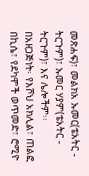መጽሐፍ)፣ መልክአ ኡመር(ቴአትር - ትርጉም)፣ ኡመር ሃያም(ቴአትር - ትርጉም)፣ እና ሌሎችም፡፡
በአዘጋጅነት፡ የእሾህ አክሊል፣ ጠልፎ በኪሴ፣ የደካሞች ወጥመድ፣ ሮሚዮ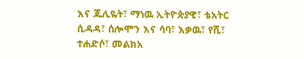እና ጁሊዬት፣ ማነዉ ኢትዮጵያዊ፣ ቴአትር ሲዳዳ፣ ሰሎሞን እና ሳባ፣ እቃዉ፣ የሺ፣ ተሐድሶ፣ መልክአ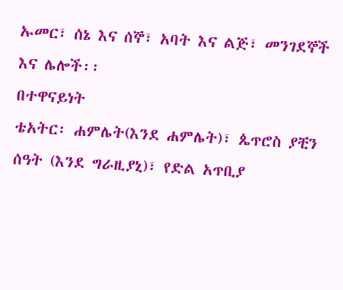ኡመር፣ ሰኔ እና ሰኞ፣ አባት እና ልጅ፣ መንገደኞች እና ሌሎች፡፡
በተዋናይነት
ቴአትር፡ ሐምሌት(እንደ ሐምሌት)፣ ጴጥሮስ ያቺን ሰዓት (እንደ ግራዚያኒ)፣ የድል አጥቢያ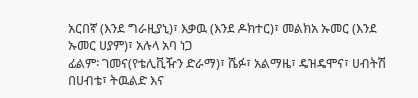አርበኛ (እንደ ግራዚያኒ)፣ እቃዉ (እንደ ዶክተር)፣ መልክአ ኡመር (እንደ ኡመር ሀያም)፣ አሉላ አባ ነጋ
ፊልም፡ ገመና(የቴሊቪዥን ድራማ)፣ ሼፉ፣ አልማዜ፣ ዴዝዴሞና፣ ሀብትሽ በሀብቴ፣ ትዉልድ እና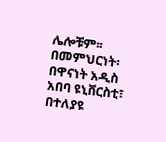ሌሎቹም፡፡
በመምህርነት፡ በዋናነት አዲስ አበባ ዩኒቨርስቲ፣ በተለያዩ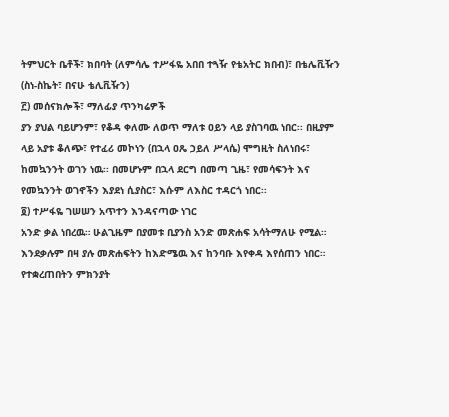ትምህርት ቤቶች፣ ክበባት (ለምሳሌ ተሥፋዬ አበበ ተጓዥ የቴአትር ክበብ)፣ በቴሌቪዥን (ስነ-ስኬት፣ በናሁ ቴሊቪዥን)
፫) መሰናክሎች፣ ማለፊያ ጥንካሬዎች
ያን ያህል ባይሆንም፣ የቆዳ ቀለሙ ለወጥ ማለቱ ዐይን ላይ ያስገባዉ ነበር፡፡ በዚያም ላይ አያቱ ቆለጭ፣ የተፈሪ መኮነን (በኋላ ዐጼ ኃይለ ሥላሴ) ሞግዚት ስለነበሩ፣ ከመኳንንት ወገን ነዉ፡፡ በመሆኑም በኋላ ደርግ በመጣ ጊዜ፣ የመሳፍንት እና የመኳንንት ወገኖችን እያደነ ሲያስር፣ እሱም ለእስር ተዳርጎ ነበር፡፡
፬) ተሥፋዬ ገሠሠን አጥተን እንዳናጣው ነገር
አንድ ቃል ነበረዉ። ሁልጊዜም በያመቱ ቢያንስ አንድ መጽሐፍ አሳትማለሁ የሚል። እንደቃሉም በዛ ያሉ መጽሐፍትን ከእድሜዉ እና ከንባቡ እየቀዳ እየሰጠን ነበር። የተቋረጠበትን ምክንያት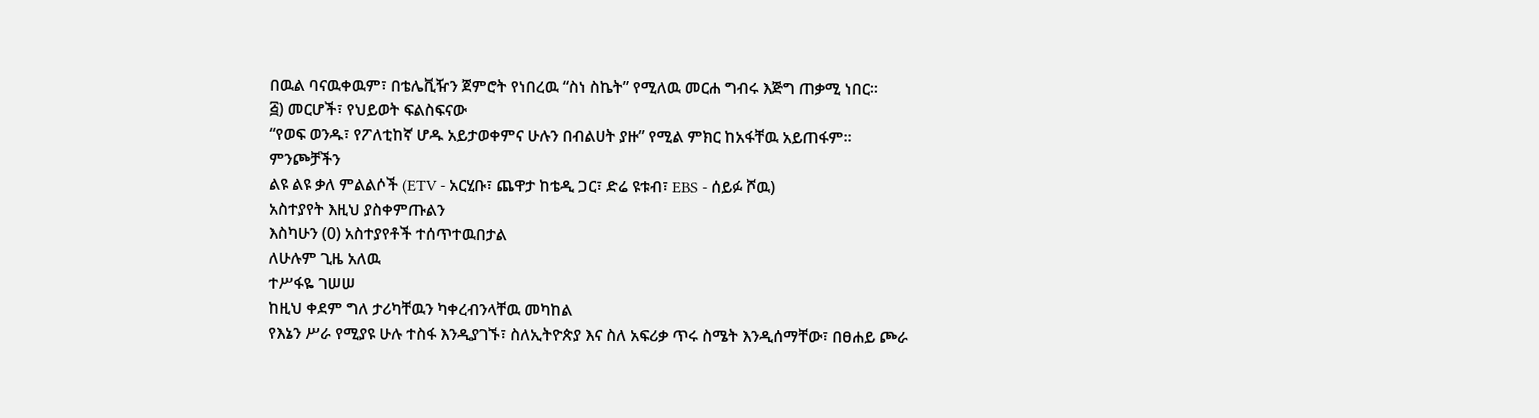በዉል ባናዉቀዉም፣ በቴሌቪዥን ጀምሮት የነበረዉ “ስነ ስኬት” የሚለዉ መርሐ ግብሩ እጅግ ጠቃሚ ነበር።
፭) መርሆች፣ የህይወት ፍልስፍናው
“የወፍ ወንዱ፣ የፖለቲከኛ ሆዱ አይታወቀምና ሁሉን በብልሀት ያዙ” የሚል ምክር ከአፋቸዉ አይጠፋም።
ምንጮቻችን
ልዩ ልዩ ቃለ ምልልሶች (ETV - አርሂቡ፣ ጨዋታ ከቴዲ ጋር፣ ድሬ ዩቱብ፣ EBS - ሰይፉ ሾዉ)
አስተያየት እዚህ ያስቀምጡልን
እስካሁን (0) አስተያየቶች ተሰጥተዉበታል
ለሁሉም ጊዜ አለዉ
ተሥፋዬ ገሠሠ
ከዚህ ቀደም ግለ ታሪካቸዉን ካቀረብንላቸዉ መካከል
የእኔን ሥራ የሚያዩ ሁሉ ተስፋ እንዲያገኙ፣ ስለኢትዮጵያ እና ስለ አፍሪቃ ጥሩ ስሜት እንዲሰማቸው፣ በፀሐይ ጮራ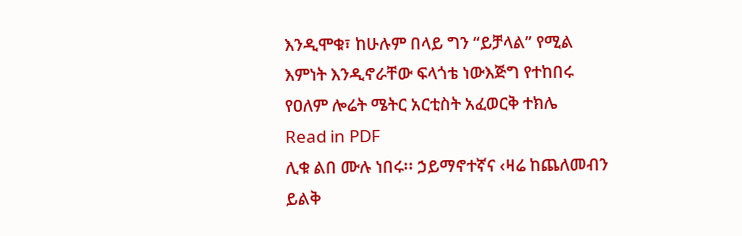እንዲሞቁ፣ ከሁሉም በላይ ግን “ይቻላል” የሚል እምነት እንዲኖራቸው ፍላጎቴ ነውእጅግ የተከበሩ የዐለም ሎሬት ሜትር አርቲስት አፈወርቅ ተክሌ
Read in PDF
ሊቁ ልበ ሙሉ ነበሩ፡፡ ኃይማኖተኛና ‹ዛሬ ከጨለመብን ይልቅ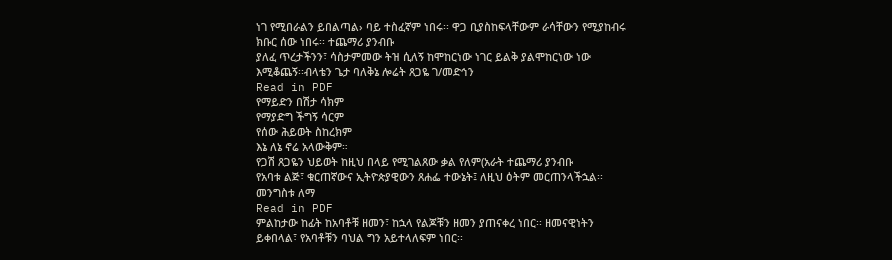ነገ የሚበራልን ይበልጣል› ባይ ተስፈኛም ነበሩ፡፡ ዋጋ ቢያስከፍላቸውም ራሳቸውን የሚያከብሩ ክቡር ሰው ነበሩ፡፡ ተጨማሪ ያንብቡ
ያለፈ ጥረታችንን፣ ሳስታምመው ትዝ ሲለኝ ከሞከርነው ነገር ይልቅ ያልሞከርነው ነው እሚቆጨኝ፡፡ብላቴን ጌታ ባለቅኔ ሎሬት ጸጋዬ ገ/መድኅን
Read in PDF
የማይድን በሽታ ሳክም
የማያድግ ችግኝ ሳርም
የሰው ሕይወት ስከረክም
እኔ ለኔ ኖሬ አላውቅም።
የጋሽ ጸጋዬን ህይወት ከዚህ በላይ የሚገልጸው ቃል የለም(አራት ተጨማሪ ያንብቡ
የአባቱ ልጅ፣ ቁርጠኛውና ኢትዮጵያዊውን ጸሐፌ ተውኔት፤ ለዚህ ዕትም መርጠንላችኋል፡፡መንግስቱ ለማ
Read in PDF
ምልከታው ከፊት ከአባቶቹ ዘመን፣ ከኋላ የልጆቹን ዘመን ያጠናቀረ ነበር፡፡ ዘመናዊነትን ይቀበላል፣ የአባቶቹን ባህል ግን አይተላለፍም ነበር፡፡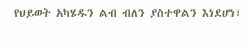የህይወት አካሄዱን ልብ ብለን ያስተዋልን እነደሆነ፣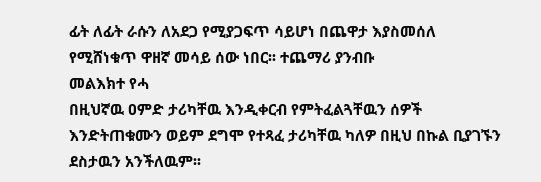ፊት ለፊት ራሱን ለአደጋ የሚያጋፍጥ ሳይሆነ በጨዋታ እያስመሰለ የሚሸነቁጥ ዋዘኛ መሳይ ሰው ነበር፡፡ ተጨማሪ ያንብቡ
መልእክተ የሓ
በዚህኛዉ ዐምድ ታሪካቸዉ እንዲቀርብ የምትፈልጓቸዉን ሰዎች እንድትጠቁሙን ወይም ደግሞ የተጻፈ ታሪካቸዉ ካለዎ በዚህ በኩል ቢያገኙን ደስታዉን አንችለዉም፡፡